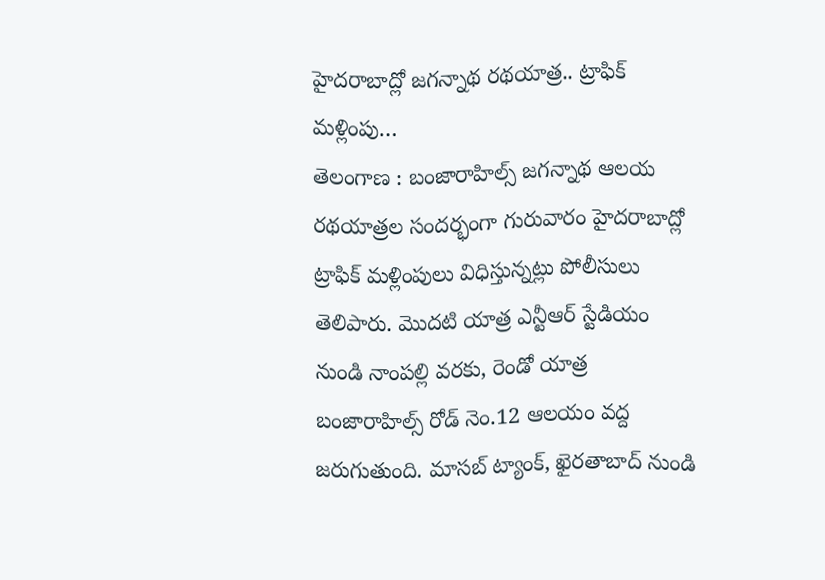హైదరాబాద్లో జగన్నాథ రథయాత్ర.. ట్రాఫిక్ మళ్లింపు…
తెలంగాణ : బంజారాహిల్స్ జగన్నాథ ఆలయ రథయాత్రల సందర్భంగా గురువారం హైదరాబాద్లో ట్రాఫిక్ మళ్లింపులు విధిస్తున్నట్లు పోలీసులు తెలిపారు. మొదటి యాత్ర ఎన్టీఆర్ స్టేడియం నుండి నాంపల్లి వరకు, రెండో యాత్ర బంజారాహిల్స్ రోడ్ నెం.12 ఆలయం వద్ద జరుగుతుంది. మాసబ్ ట్యాంక్, ఖైరతాబాద్ నుండి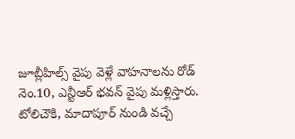జూబ్లీహిల్స్ వైపు వెళ్లే వాహనాలను రోడ్ నెం.10, ఎన్టీఆర్ భవన్ వైపు మళ్లిస్తారు. టోలిచౌకి, మాదాపూర్ నుండి వచ్చే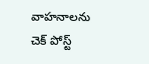వాహనాలను చెక్ పోస్ట్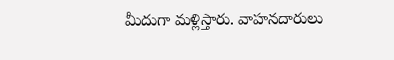మీదుగా మళ్లిస్తారు. వాహనదారులు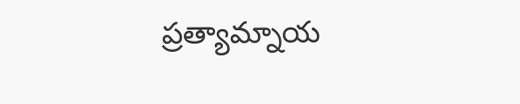ప్రత్యామ్నాయ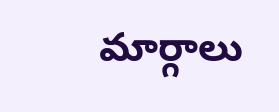మార్గాలు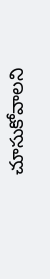చూసుకోవాలని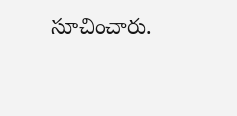సూచించారు.